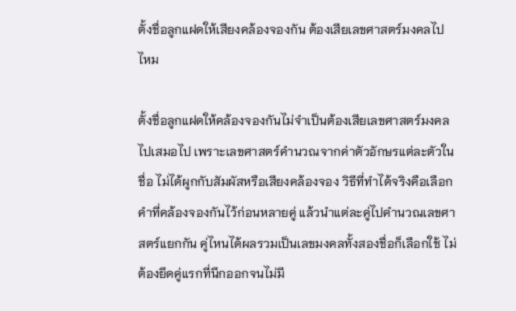ตั้งชื่อลูกแฝดให้เสียงคล้องจองกัน ต้องเสียเลขศาสตร์มงคลไปไหม

ตั้งชื่อลูกแฝดให้คล้องจองกันไม่จำเป็นต้องเสียเลขศาสตร์มงคลไปเสมอไป เพราะเลขศาสตร์คำนวณจากค่าตัวอักษรแต่ละตัวในชื่อ ไม่ได้ผูกกับสัมผัสหรือเสียงคล้องจอง วิธีที่ทำได้จริงคือเลือกคำที่คล้องจองกันไว้ก่อนหลายคู่ แล้วนำแต่ละคู่ไปคำนวณเลขศาสตร์แยกกัน คู่ไหนได้ผลรวมเป็นเลขมงคลทั้งสองชื่อก็เลือกใช้ ไม่ต้องยึดคู่แรกที่นึกออกจนไม่มี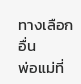ทางเลือกอื่น
พ่อแม่ที่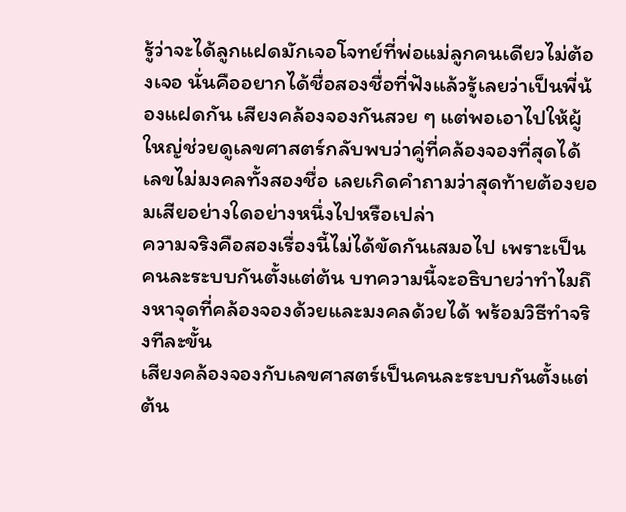รู้ว่าจะได้ลูกแฝดมักเจอโจทย์ที่พ่อแม่ลูกคนเดียวไม่ต้องเจอ นั่นคืออยากได้ชื่อสองชื่อที่ฟังแล้วรู้เลยว่าเป็นพี่น้องแฝดกัน เสียงคล้องจองกันสวย ๆ แต่พอเอาไปให้ผู้ใหญ่ช่วยดูเลขศาสตร์กลับพบว่าคู่ที่คล้องจองที่สุดได้เลขไม่มงคลทั้งสองชื่อ เลยเกิดคำถามว่าสุดท้ายต้องยอมเสียอย่างใดอย่างหนึ่งไปหรือเปล่า
ความจริงคือสองเรื่องนี้ไม่ได้ขัดกันเสมอไป เพราะเป็นคนละระบบกันตั้งแต่ต้น บทความนี้จะอธิบายว่าทำไมถึงหาจุดที่คล้องจองด้วยและมงคลด้วยได้ พร้อมวิธีทำจริงทีละขั้น
เสียงคล้องจองกับเลขศาสตร์เป็นคนละระบบกันตั้งแต่ต้น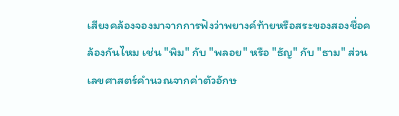เสียงคล้องจองมาจากการฟังว่าพยางค์ท้ายหรือสระของสองชื่อคล้องกันไหม เช่น "พิม" กับ "พลอย" หรือ "ธัญ" กับ "ธาม" ส่วนเลขศาสตร์คำนวณจากค่าตัวอักษ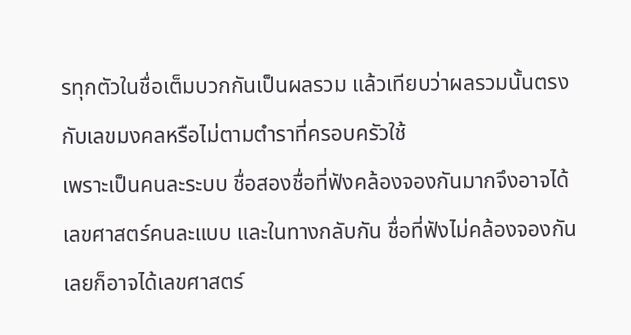รทุกตัวในชื่อเต็มบวกกันเป็นผลรวม แล้วเทียบว่าผลรวมนั้นตรงกับเลขมงคลหรือไม่ตามตำราที่ครอบครัวใช้
เพราะเป็นคนละระบบ ชื่อสองชื่อที่ฟังคล้องจองกันมากจึงอาจได้เลขศาสตร์คนละแบบ และในทางกลับกัน ชื่อที่ฟังไม่คล้องจองกันเลยก็อาจได้เลขศาสตร์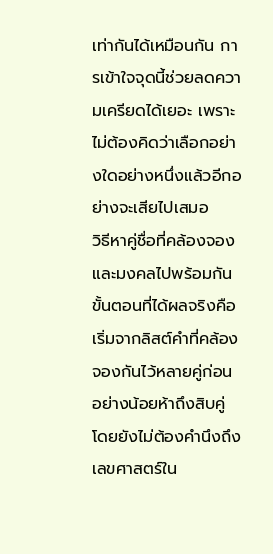เท่ากันได้เหมือนกัน การเข้าใจจุดนี้ช่วยลดความเครียดได้เยอะ เพราะไม่ต้องคิดว่าเลือกอย่างใดอย่างหนึ่งแล้วอีกอย่างจะเสียไปเสมอ
วิธีหาคู่ชื่อที่คล้องจองและมงคลไปพร้อมกัน
ขั้นตอนที่ได้ผลจริงคือเริ่มจากลิสต์คำที่คล้องจองกันไว้หลายคู่ก่อน อย่างน้อยห้าถึงสิบคู่ โดยยังไม่ต้องคำนึงถึงเลขศาสตร์ใน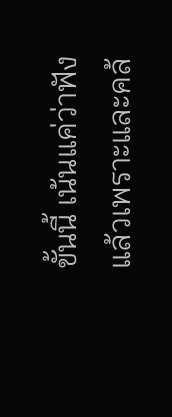ขั้นนี้ เน้นแค่ว่าฟังแล้วเพราะและคล้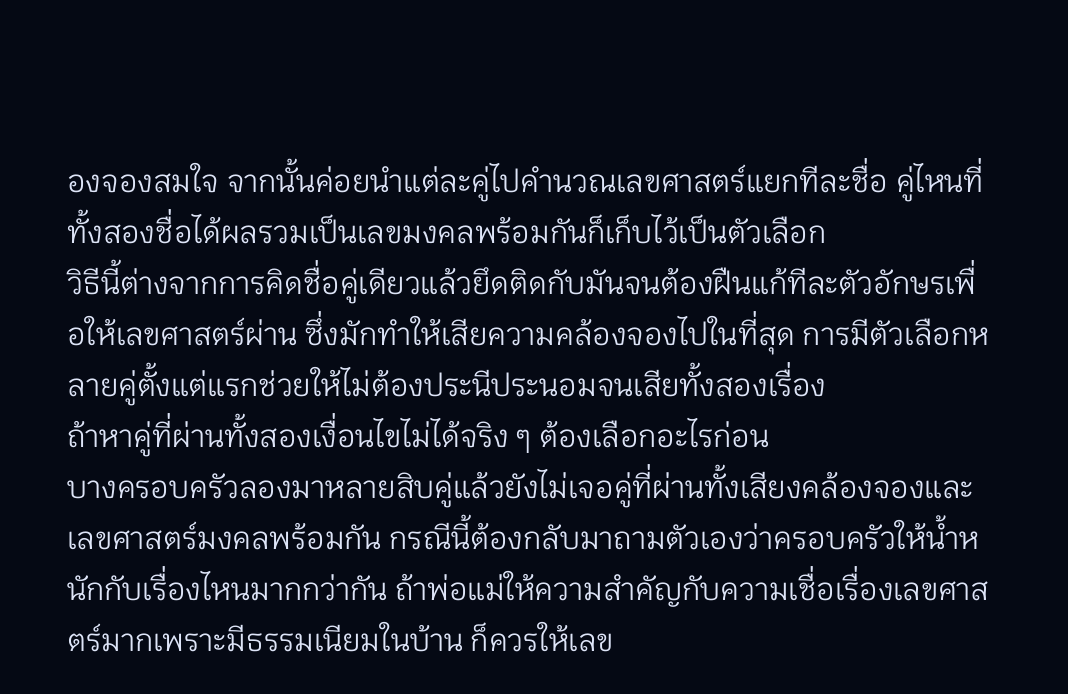องจองสมใจ จากนั้นค่อยนำแต่ละคู่ไปคำนวณเลขศาสตร์แยกทีละชื่อ คู่ไหนที่ทั้งสองชื่อได้ผลรวมเป็นเลขมงคลพร้อมกันก็เก็บไว้เป็นตัวเลือก
วิธีนี้ต่างจากการคิดชื่อคู่เดียวแล้วยึดติดกับมันจนต้องฝืนแก้ทีละตัวอักษรเพื่อให้เลขศาสตร์ผ่าน ซึ่งมักทำให้เสียความคล้องจองไปในที่สุด การมีตัวเลือกหลายคู่ตั้งแต่แรกช่วยให้ไม่ต้องประนีประนอมจนเสียทั้งสองเรื่อง
ถ้าหาคู่ที่ผ่านทั้งสองเงื่อนไขไม่ได้จริง ๆ ต้องเลือกอะไรก่อน
บางครอบครัวลองมาหลายสิบคู่แล้วยังไม่เจอคู่ที่ผ่านทั้งเสียงคล้องจองและเลขศาสตร์มงคลพร้อมกัน กรณีนี้ต้องกลับมาถามตัวเองว่าครอบครัวให้น้ำหนักกับเรื่องไหนมากกว่ากัน ถ้าพ่อแม่ให้ความสำคัญกับความเชื่อเรื่องเลขศาสตร์มากเพราะมีธรรมเนียมในบ้าน ก็ควรให้เลข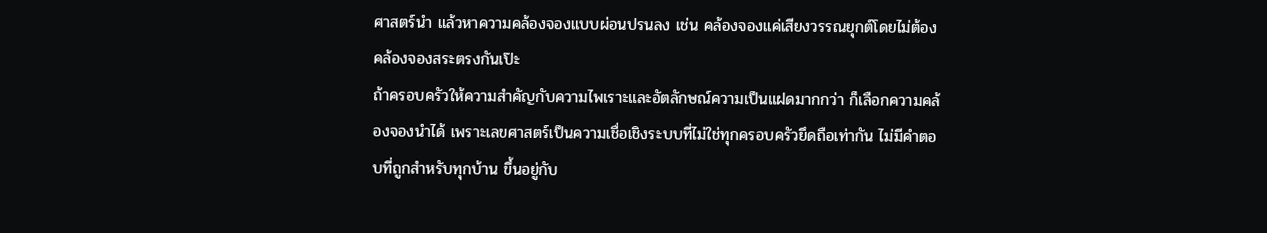ศาสตร์นำ แล้วหาความคล้องจองแบบผ่อนปรนลง เช่น คล้องจองแค่เสียงวรรณยุกต์โดยไม่ต้องคล้องจองสระตรงกันเป๊ะ
ถ้าครอบครัวให้ความสำคัญกับความไพเราะและอัตลักษณ์ความเป็นแฝดมากกว่า ก็เลือกความคล้องจองนำได้ เพราะเลขศาสตร์เป็นความเชื่อเชิงระบบที่ไม่ใช่ทุกครอบครัวยึดถือเท่ากัน ไม่มีคำตอบที่ถูกสำหรับทุกบ้าน ขึ้นอยู่กับ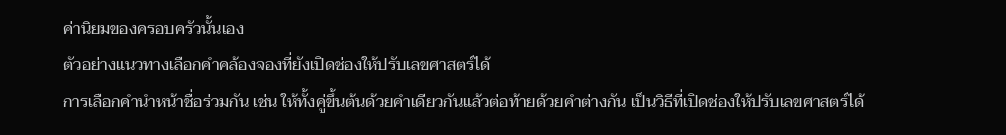ค่านิยมของครอบครัวนั้นเอง
ตัวอย่างแนวทางเลือกคำคล้องจองที่ยังเปิดช่องให้ปรับเลขศาสตร์ได้
การเลือกคำนำหน้าชื่อร่วมกัน เช่น ให้ทั้งคู่ขึ้นต้นด้วยคำเดียวกันแล้วต่อท้ายด้วยคำต่างกัน เป็นวิธีที่เปิดช่องให้ปรับเลขศาสตร์ได้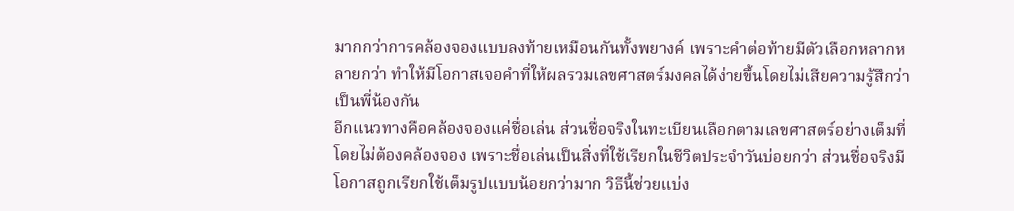มากกว่าการคล้องจองแบบลงท้ายเหมือนกันทั้งพยางค์ เพราะคำต่อท้ายมีตัวเลือกหลากหลายกว่า ทำให้มีโอกาสเจอคำที่ให้ผลรวมเลขศาสตร์มงคลได้ง่ายขึ้นโดยไม่เสียความรู้สึกว่าเป็นพี่น้องกัน
อีกแนวทางคือคล้องจองแค่ชื่อเล่น ส่วนชื่อจริงในทะเบียนเลือกตามเลขศาสตร์อย่างเต็มที่โดยไม่ต้องคล้องจอง เพราะชื่อเล่นเป็นสิ่งที่ใช้เรียกในชีวิตประจำวันบ่อยกว่า ส่วนชื่อจริงมีโอกาสถูกเรียกใช้เต็มรูปแบบน้อยกว่ามาก วิธีนี้ช่วยแบ่ง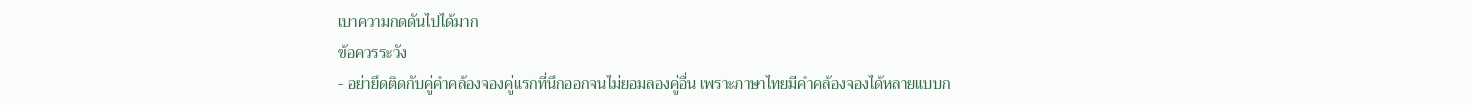เบาความกดดันไปได้มาก
ข้อควรระวัง
- อย่ายึดติดกับคู่คำคล้องจองคู่แรกที่นึกออกจนไม่ยอมลองคู่อื่น เพราะภาษาไทยมีคำคล้องจองได้หลายแบบก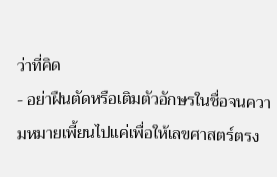ว่าที่คิด
- อย่าฝืนตัดหรือเติมตัวอักษรในชื่อจนความหมายเพี้ยนไปแค่เพื่อให้เลขศาสตร์ตรง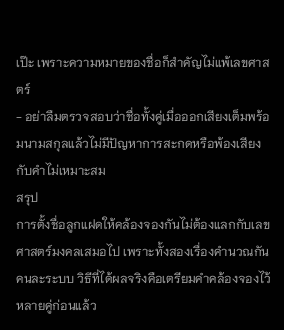เป๊ะ เพราะความหมายของชื่อก็สำคัญไม่แพ้เลขศาสตร์
- อย่าลืมตรวจสอบว่าชื่อทั้งคู่เมื่อออกเสียงเต็มพร้อมนามสกุลแล้วไม่มีปัญหาการสะกดหรือพ้องเสียงกับคำไม่เหมาะสม
สรุป
การตั้งชื่อลูกแฝดให้คล้องจองกันไม่ต้องแลกกับเลขศาสตร์มงคลเสมอไป เพราะทั้งสองเรื่องคำนวณกันคนละระบบ วิธีที่ได้ผลจริงคือเตรียมคำคล้องจองไว้หลายคู่ก่อนแล้ว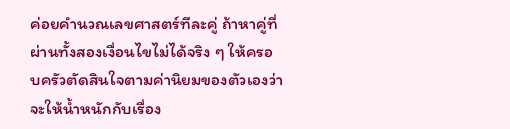ค่อยคำนวณเลขศาสตร์ทีละคู่ ถ้าหาคู่ที่ผ่านทั้งสองเงื่อนไขไม่ได้จริง ๆ ให้ครอบครัวตัดสินใจตามค่านิยมของตัวเองว่าจะให้น้ำหนักกับเรื่อง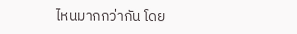ไหนมากกว่ากัน โดย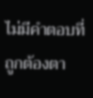ไม่มีคำตอบที่ถูกต้องตา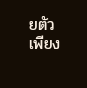ยตัวเพียง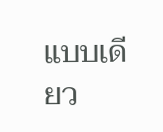แบบเดียว